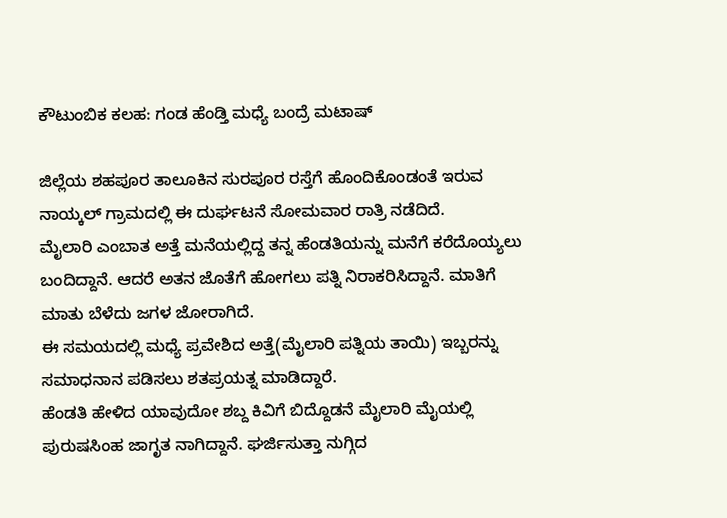ಕೌಟುಂಬಿಕ ಕಲಹ: ಗಂಡ ಹೆಂಡ್ತಿ ಮಧ್ಯೆ ಬಂದ್ರೆ ಮಟಾಷ್

ಜಿಲ್ಲೆಯ ಶಹಪೂರ ತಾಲೂಕಿನ ಸುರಪೂರ ರಸ್ತೆಗೆ ಹೊಂದಿಕೊಂಡಂತೆ ಇರುವ ನಾಯ್ಕಲ್ ಗ್ರಾಮದಲ್ಲಿ ಈ ದುರ್ಘಟನೆ ಸೋಮವಾರ ರಾತ್ರಿ ನಡೆದಿದೆ.
ಮೈಲಾರಿ ಎಂಬಾತ ಅತ್ತೆ ಮನೆಯಲ್ಲಿದ್ದ ತನ್ನ ಹೆಂಡತಿಯನ್ನು ಮನೆಗೆ ಕರೆದೊಯ್ಯಲು ಬಂದಿದ್ದಾನೆ. ಆದರೆ ಅತನ ಜೊತೆಗೆ ಹೋಗಲು ಪತ್ನಿ ನಿರಾಕರಿಸಿದ್ದಾನೆ. ಮಾತಿಗೆ ಮಾತು ಬೆಳೆದು ಜಗಳ ಜೋರಾಗಿದೆ.
ಈ ಸಮಯದಲ್ಲಿ ಮಧ್ಯೆ ಪ್ರವೇಶಿದ ಅತ್ತೆ(ಮೈಲಾರಿ ಪತ್ನಿಯ ತಾಯಿ) ಇಬ್ಬರನ್ನು ಸಮಾಧನಾನ ಪಡಿಸಲು ಶತಪ್ರಯತ್ನ ಮಾಡಿದ್ದಾರೆ.
ಹೆಂಡತಿ ಹೇಳಿದ ಯಾವುದೋ ಶಬ್ದ ಕಿವಿಗೆ ಬಿದ್ದೊಡನೆ ಮೈಲಾರಿ ಮೈಯಲ್ಲಿ ಪುರುಷಸಿಂಹ ಜಾಗೃತ ನಾಗಿದ್ದಾನೆ. ಘರ್ಜಿಸುತ್ತಾ ನುಗ್ಗಿದ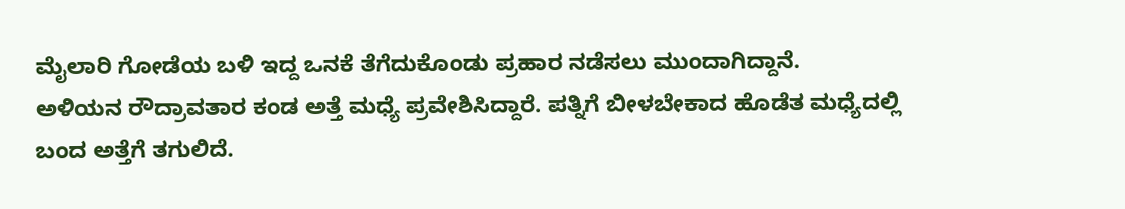ಮೈಲಾರಿ ಗೋಡೆಯ ಬಳಿ ಇದ್ದ ಒನಕೆ ತೆಗೆದುಕೊಂಡು ಪ್ರಹಾರ ನಡೆಸಲು ಮುಂದಾಗಿದ್ದಾನೆ.
ಅಳಿಯನ ರೌದ್ರಾವತಾರ ಕಂಡ ಅತ್ತೆ ಮಧ್ಯೆ ಪ್ರವೇಶಿಸಿದ್ದಾರೆ. ಪತ್ನಿಗೆ ಬೀಳಬೇಕಾದ ಹೊಡೆತ ಮಧ್ಯೆದಲ್ಲಿ ಬಂದ ಅತ್ತೆಗೆ ತಗುಲಿದೆ.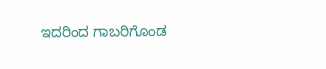ಇದರಿಂದ ಗಾಬರಿಗೊಂಡ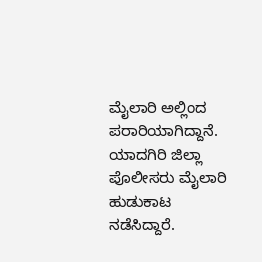ಮೈಲಾರಿ ಅಲ್ಲಿಂದ ಪರಾರಿಯಾಗಿದ್ದಾನೆ. ಯಾದಗಿರಿ ಜಿಲ್ಲಾ ಪೊಲೀಸರು ಮೈಲಾರಿ ಹುಡುಕಾಟ ನಡೆಸಿದ್ದಾರೆ.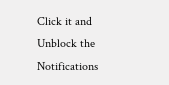Click it and Unblock the Notifications